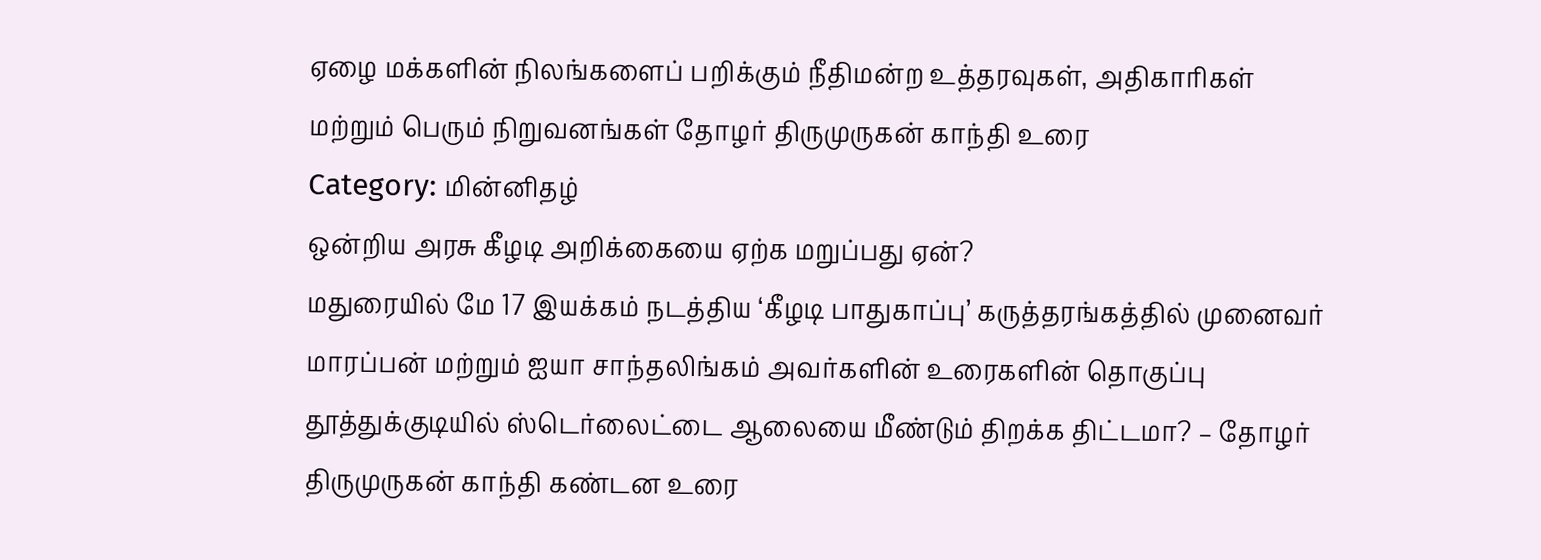ஏழை மக்களின் நிலங்களைப் பறிக்கும் நீதிமன்ற உத்தரவுகள், அதிகாரிகள் மற்றும் பெரும் நிறுவனங்கள் தோழர் திருமுருகன் காந்தி உரை
Category: மின்னிதழ்
ஒன்றிய அரசு கீழடி அறிக்கையை ஏற்க மறுப்பது ஏன்?
மதுரையில் மே 17 இயக்கம் நடத்திய ‘கீழடி பாதுகாப்பு’ கருத்தரங்கத்தில் முனைவர் மாரப்பன் மற்றும் ஐயா சாந்தலிங்கம் அவர்களின் உரைகளின் தொகுப்பு
தூத்துக்குடியில் ஸ்டெர்லைட்டை ஆலையை மீண்டும் திறக்க திட்டமா? – தோழர் திருமுருகன் காந்தி கண்டன உரை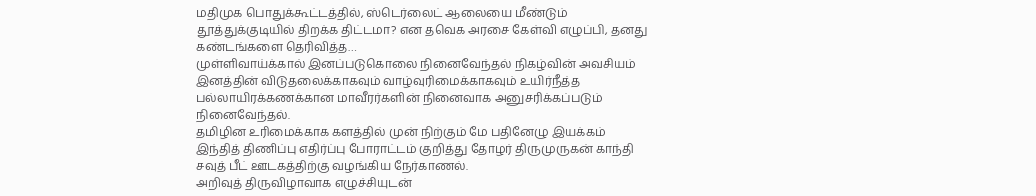மதிமுக பொதுக்கூட்டத்தில், ஸ்டெர்லைட் ஆலையை மீண்டும் தூத்துக்குடியில் திறக்க திட்டமா? என தவெக அரசை கேள்வி எழுப்பி, தனது கண்டங்களை தெரிவித்த…
முள்ளிவாய்க்கால் இனப்படுகொலை நினைவேந்தல் நிகழ்வின் அவசியம்
இனத்தின் விடுதலைக்காகவும் வாழ்வுரிமைக்காகவும் உயிர்நீத்த பல்லாயிரக்கணக்கான மாவீரர்களின் நினைவாக அனுசரிக்கப்படும் நினைவேந்தல்.
தமிழின உரிமைக்காக களத்தில் முன் நிற்கும் மே பதினேழு இயக்கம்
இந்தித் திணிப்பு எதிர்ப்பு போராட்டம் குறித்து தோழர் திருமுருகன் காந்தி சவுத் பீட் ஊடகத்திற்கு வழங்கிய நேர்காணல்.
அறிவுத் திருவிழாவாக எழுச்சியுடன்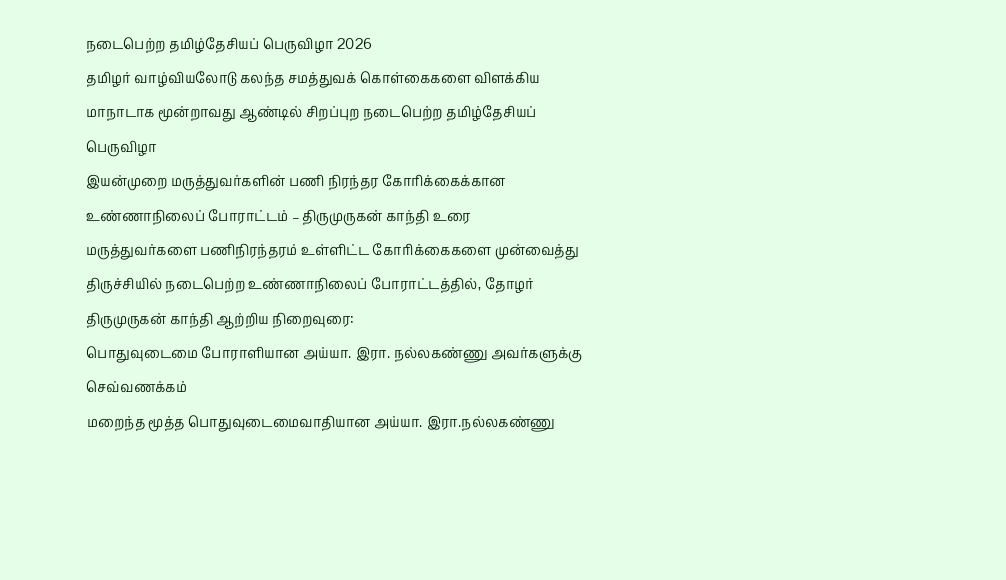நடைபெற்ற தமிழ்தேசியப் பெருவிழா 2026
தமிழர் வாழ்வியலோடு கலந்த சமத்துவக் கொள்கைகளை விளக்கிய மாநாடாக மூன்றாவது ஆண்டில் சிறப்புற நடைபெற்ற தமிழ்தேசியப் பெருவிழா
இயன்முறை மருத்துவர்களின் பணி நிரந்தர கோரிக்கைக்கான உண்ணாநிலைப் போராட்டம் – திருமுருகன் காந்தி உரை
மருத்துவர்களை பணிநிரந்தரம் உள்ளிட்ட கோரிக்கைகளை முன்வைத்து திருச்சியில் நடைபெற்ற உண்ணாநிலைப் போராட்டத்தில், தோழர் திருமுருகன் காந்தி ஆற்றிய நிறைவுரை:
பொதுவுடைமை போராளியான அய்யா. இரா. நல்லகண்ணு அவர்களுக்கு செவ்வணக்கம்
மறைந்த மூத்த பொதுவுடைமைவாதியான அய்யா. இரா.நல்லகண்ணு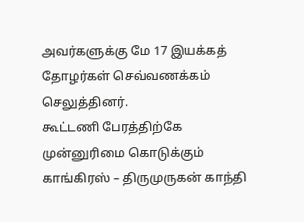அவர்களுக்கு மே 17 இயக்கத் தோழர்கள் செவ்வணக்கம் செலுத்தினர்.
கூட்டணி பேரத்திற்கே முன்னுரிமை கொடுக்கும் காங்கிரஸ் – திருமுருகன் காந்தி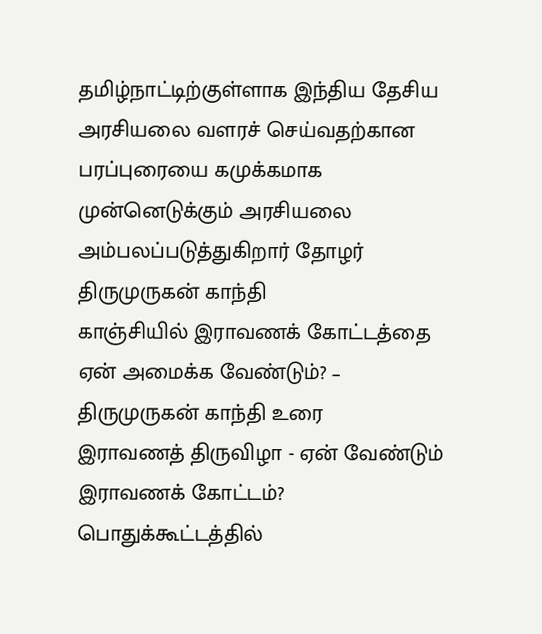தமிழ்நாட்டிற்குள்ளாக இந்திய தேசிய அரசியலை வளரச் செய்வதற்கான பரப்புரையை கமுக்கமாக முன்னெடுக்கும் அரசியலை அம்பலப்படுத்துகிறார் தோழர் திருமுருகன் காந்தி
காஞ்சியில் இராவணக் கோட்டத்தை ஏன் அமைக்க வேண்டும்? – திருமுருகன் காந்தி உரை
இராவணத் திருவிழா - ஏன் வேண்டும் இராவணக் கோட்டம்? பொதுக்கூட்டத்தில்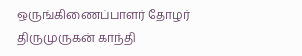ஒருங்கிணைப்பாளர் தோழர் திருமுருகன் காந்தி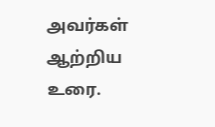அவர்கள் ஆற்றிய உரை.